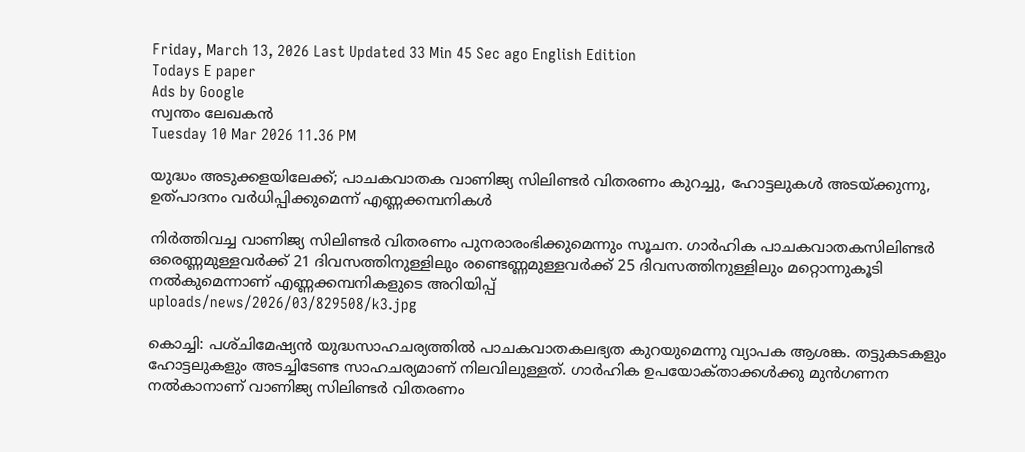Friday, March 13, 2026 Last Updated 33 Min 45 Sec ago English Edition
Todays E paper
Ads by Google
സ്വന്തം ലേഖകന്‍
Tuesday 10 Mar 2026 11.36 PM

യുദ്ധം അടുക്കളയിലേക്ക്‌; പാചകവാതക വാണിജ്യ സിലിണ്ടര്‍ വിതരണം കുറച്ചു, ഹോട്ടലുകള്‍ അടയ്‌ക്കുന്നു, ഉത്‌പാദനം വര്‍ധിപ്പിക്കുമെന്ന്‌ എണ്ണക്കമ്പനികള്‍

നിര്‍ത്തിവച്ച വാണിജ്യ സിലിണ്ടര്‍ വിതരണം പുനരാരംഭിക്കുമെന്നും സൂചന. ഗാര്‍ഹിക പാചകവാതകസിലിണ്ടര്‍ ഒരെണ്ണമുള്ളവര്‍ക്ക്‌ 21 ദിവസത്തിനുള്ളിലും രണ്ടെണ്ണമുള്ളവര്‍ക്ക്‌ 25 ദിവസത്തിനുള്ളിലും മറ്റൊന്നുകൂടി നല്‍കുമെന്നാണ്‌ എണ്ണക്കമ്പനികളുടെ അറിയിപ്പ്‌
uploads/news/2026/03/829508/k3.jpg

കൊച്ചി: പശ്‌ചിമേഷ്യന്‍ യുദ്ധസാഹചര്യത്തില്‍ പാചകവാതകലഭ്യത കുറയുമെന്നു വ്യാപക ആശങ്ക. തട്ടുകടകളും ഹോട്ടലുകളും അടച്ചിടേണ്ട സാഹചര്യമാണ്‌ നിലവിലുള്ളത്‌. ഗാര്‍ഹിക ഉപയോക്‌താക്കള്‍ക്കു മുന്‍ഗണന നല്‍കാനാണ്‌ വാണിജ്യ സിലിണ്ടര്‍ വിതരണം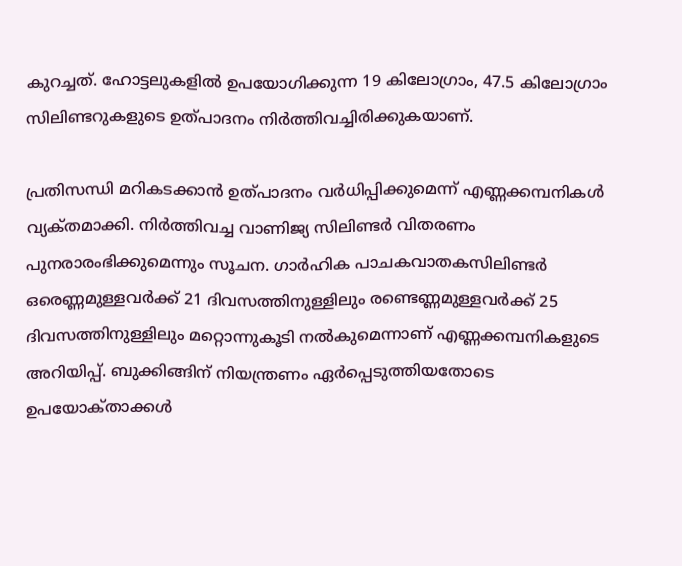കുറച്ചത്‌. ഹോട്ടലുകളില്‍ ഉപയോഗിക്കുന്ന 19 കിലോഗ്രാം, 47.5 കിലോഗ്രാം സിലിണ്ടറുകളുടെ ഉത്‌പാദനം നിര്‍ത്തിവച്ചിരിക്കുകയാണ്‌.

പ്രതിസന്ധി മറികടക്കാന്‍ ഉത്‌പാദനം വര്‍ധിപ്പിക്കുമെന്ന്‌ എണ്ണക്കമ്പനികള്‍ വ്യക്‌തമാക്കി. നിര്‍ത്തിവച്ച വാണിജ്യ സിലിണ്ടര്‍ വിതരണം പുനരാരംഭിക്കുമെന്നും സൂചന. ഗാര്‍ഹിക പാചകവാതകസിലിണ്ടര്‍ ഒരെണ്ണമുള്ളവര്‍ക്ക്‌ 21 ദിവസത്തിനുള്ളിലും രണ്ടെണ്ണമുള്ളവര്‍ക്ക്‌ 25 ദിവസത്തിനുള്ളിലും മറ്റൊന്നുകൂടി നല്‍കുമെന്നാണ്‌ എണ്ണക്കമ്പനികളുടെ അറിയിപ്പ്‌. ബുക്കിങ്ങിന്‌ നിയന്ത്രണം ഏര്‍പ്പെടുത്തിയതോടെ ഉപയോക്‌താക്കള്‍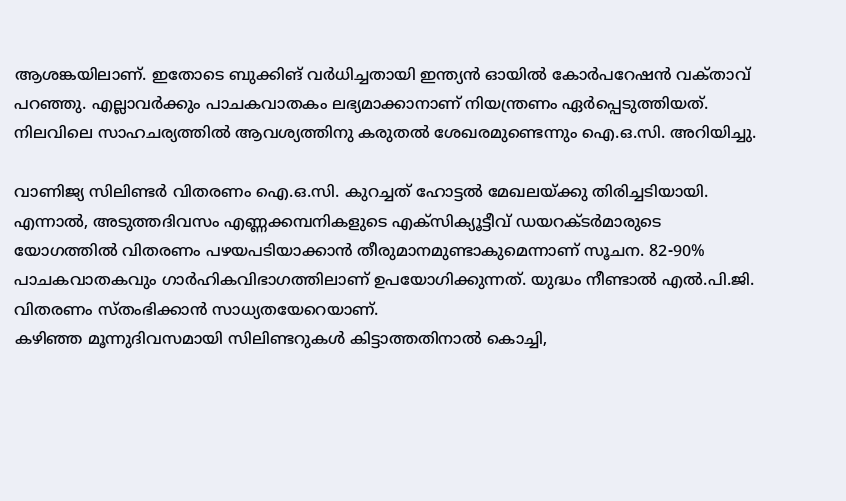ആശങ്കയിലാണ്‌. ഇതോടെ ബുക്കിങ്‌ വര്‍ധിച്ചതായി ഇന്ത്യന്‍ ഓയില്‍ കോര്‍പറേഷന്‍ വക്‌താവ്‌ പറഞ്ഞു. എല്ലാവര്‍ക്കും പാചകവാതകം ലഭ്യമാക്കാനാണ്‌ നിയന്ത്രണം ഏര്‍പ്പെടുത്തിയത്‌. നിലവിലെ സാഹചര്യത്തില്‍ ആവശ്യത്തിനു കരുതല്‍ ശേഖരമുണ്ടെന്നും ഐ.ഒ.സി. അറിയിച്ചു.

വാണിജ്യ സിലിണ്ടര്‍ വിതരണം ഐ.ഒ.സി. കുറച്ചത്‌ ഹോട്ടല്‍ മേഖലയ്‌ക്കു തിരിച്ചടിയായി. എന്നാല്‍, അടുത്തദിവസം എണ്ണക്കമ്പനികളുടെ എക്‌സിക്യൂട്ടീവ്‌ ഡയറക്‌ടര്‍മാരുടെ യോഗത്തില്‍ വിതരണം പഴയപടിയാക്കാന്‍ തീരുമാനമുണ്ടാകുമെന്നാണ്‌ സൂചന. 82-90% പാചകവാതകവും ഗാര്‍ഹികവിഭാഗത്തിലാണ്‌ ഉപയോഗിക്കുന്നത്‌. യുദ്ധം നീണ്ടാല്‍ എല്‍.പി.ജി. വിതരണം സ്‌തംഭിക്കാന്‍ സാധ്യതയേറെയാണ്‌.
കഴിഞ്ഞ മൂന്നുദിവസമായി സിലിണ്ടറുകള്‍ കിട്ടാത്തതിനാല്‍ കൊച്ചി,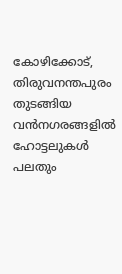കോഴിക്കോട്‌, തിരുവനന്തപുരം തുടങ്ങിയ വന്‍നഗരങ്ങളില്‍ ഹോട്ടലുകള്‍ പലതും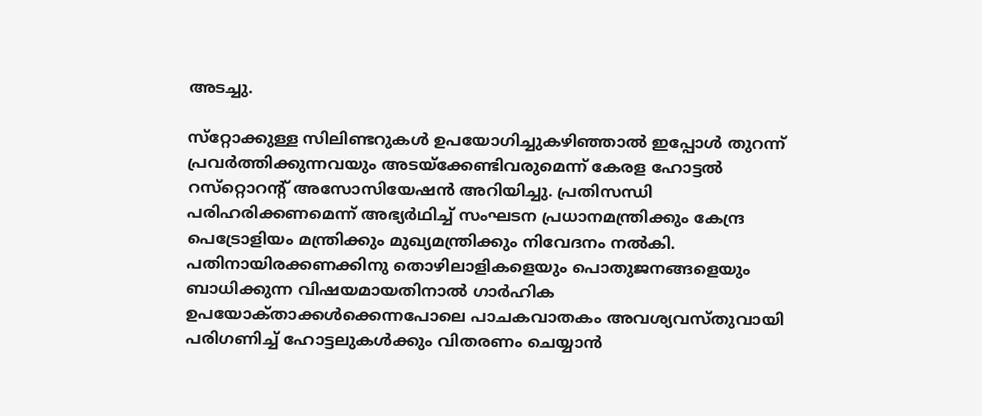അടച്ചു.

സ്‌റ്റോക്കുള്ള സിലിണ്ടറുകള്‍ ഉപയോഗിച്ചുകഴിഞ്ഞാല്‍ ഇപ്പോള്‍ തുറന്ന്‌ പ്രവര്‍ത്തിക്കുന്നവയും അടയ്‌ക്കേണ്ടിവരുമെന്ന്‌ കേരള ഹോട്ടല്‍ റസ്‌റ്റൊറന്റ്‌ അസോസിയേഷന്‍ അറിയിച്ചു. പ്രതിസന്ധി പരിഹരിക്കണമെന്ന്‌ അഭ്യര്‍ഥിച്ച്‌ സംഘടന പ്രധാനമന്ത്രിക്കും കേന്ദ്ര പെട്രോളിയം മന്ത്രിക്കും മുഖ്യമന്ത്രിക്കും നിവേദനം നല്‍കി. പതിനായിരക്കണക്കിനു തൊഴിലാളികളെയും പൊതുജനങ്ങളെയും ബാധിക്കുന്ന വിഷയമായതിനാല്‍ ഗാര്‍ഹിക ഉപയോക്‌താക്കള്‍ക്കെന്നപോലെ പാചകവാതകം അവശ്യവസ്‌തുവായി പരിഗണിച്ച്‌ ഹോട്ടലുകള്‍ക്കും വിതരണം ചെയ്യാന്‍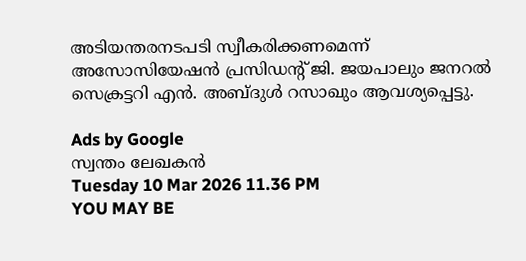അടിയന്തരനടപടി സ്വീകരിക്കണമെന്ന്‌ അസോസിയേഷന്‍ പ്രസിഡന്റ്‌ ജി. ജയപാലും ജനറല്‍ സെക്രട്ടറി എന്‍. അബ്‌ദുള്‍ റസാഖും ആവശ്യപ്പെട്ടു.

Ads by Google
സ്വന്തം ലേഖകന്‍
Tuesday 10 Mar 2026 11.36 PM
YOU MAY BE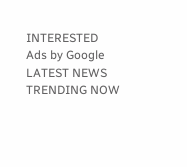INTERESTED
Ads by Google
LATEST NEWS
TRENDING NOW